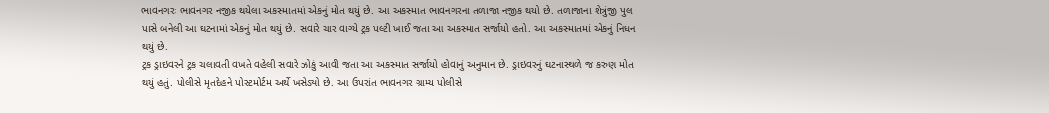ભાવનગરઃ ભાવનગર નજીક થયેલા અકસ્માતમાં એકનું મોત થયું છે. આ અકસ્માત ભાવનગરના તળાજા નજીક થયો છે. તળાજાના શેત્રુંજી પુલ પાસે બનેલી આ ઘટનામાં એકનું મોત થયું છે. સવારે ચાર વાગ્યે ટ્રક પલ્ટી ખાઈ જતા આ અકસ્માત સર્જાયો હતો. આ અકસ્માતમાં એકનું નિધન થયું છે.
ટ્રક ડ્રાઇવરને ટ્રક ચલાવતી વખતે વહેલી સવારે ઝોકું આવી જતા આ અકસ્માત સર્જાયો હોવાનું અનુમાન છે. ડ્રાઇવરનું ઘટનાસ્થળે જ કરુણ મોત થયું હતું. પોલીસે મૃતદેહને પોસ્ટમોર્ટમ અર્થે ખસેડ્યો છે. આ ઉપરાંત ભાવનગર ગ્રામ્ય પોલીસે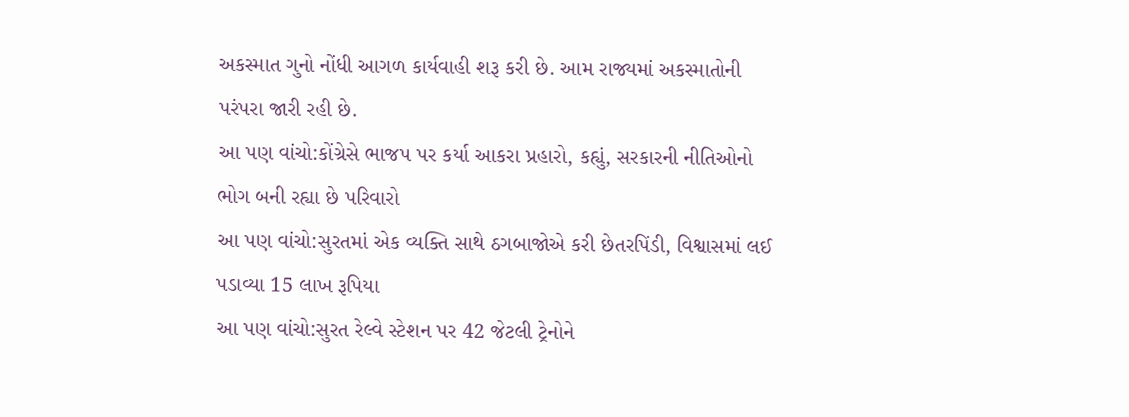અકસ્માત ગુનો નોંધી આગળ કાર્યવાહી શરૂ કરી છે. આમ રાજ્યમાં અકસ્માતોની પરંપરા જારી રહી છે.
આ પણ વાંચો:કોંગ્રેસે ભાજપ પર કર્યા આકરા પ્રહારો, કહ્યું, સરકારની નીતિઓનો ભોગ બની રહ્યા છે પરિવારો
આ પણ વાંચો:સુરતમાં એક વ્યક્તિ સાથે ઠગબાજોએ કરી છેતરપિંડી, વિશ્વાસમાં લઈ પડાવ્યા 15 લાખ રૂપિયા
આ પણ વાંચો:સુરત રેલ્વે સ્ટેશન પર 42 જેટલી ટ્રેનોને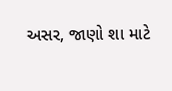અસર, જાણો શા માટે